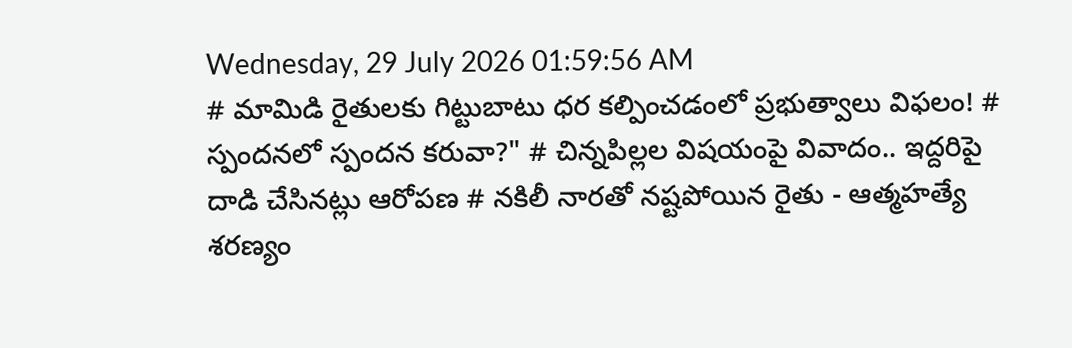Wednesday, 29 July 2026 01:59:56 AM
# మామిడి రైతులకు గిట్టుబాటు ధర కల్పించడంలో ప్రభుత్వాలు విఫలం! # స్పందనలో స్పందన కరువా?" # చిన్నపిల్లల విషయంపై వివాదం.. ఇద్దరిపై దాడి చేసినట్లు ఆరోపణ # నకిలీ నారతో నష్టపోయిన రైతు - ఆత్మహత్యే శరణ్యం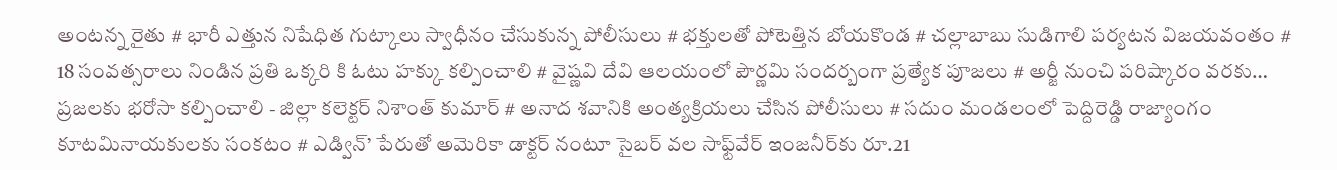అంటన్న రైతు # భారీ ఎత్తున నిషేధిత గుట్కాలు స్వాధీనం చేసుకున్న పోలీసులు # భక్తులతో పోటెత్తిన బోయకొండ # చల్లాబాబు సుడిగాలి పర్యటన విజయవంతం # 18 సంవత్సరాలు నిండిన ప్రతి ఒక్కరి కి ఓటు హక్కు కల్పించాలి # వైష్ణవి దేవి ఆలయంలో పౌర్ణమి సందర్బంగా ప్రత్యేక పూజలు # అర్జీ నుంచి పరిష్కారం వరకు… ప్రజలకు భరోసా కల్పించాలి - జిల్లా కలెక్టర్ నిశాంత్ కుమార్ # అనాద శవానికి అంత్యక్రియలు చేసిన పోలీసులు # సదుం మండలంలో పెద్దిరెడ్డి రాజ్యాంగం కూటమినాయకులకు సంకటం # ఎడ్విన్’ పేరుతో అమెరికా డాక్టర్ నంటూ సైబర్ వల సాఫ్ట్‌వేర్ ఇంజనీర్‌కు రూ.21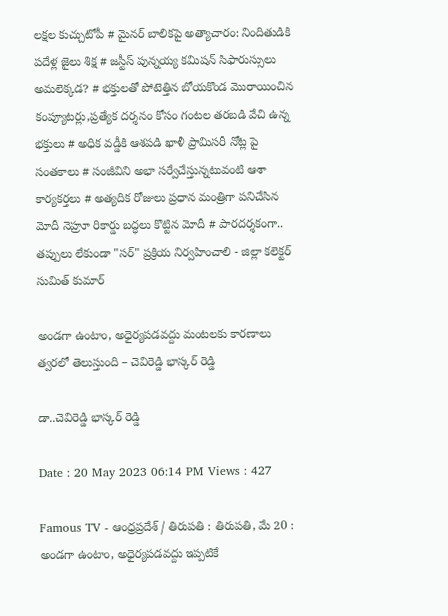లక్షల కుచ్చుటోపీ # మైనర్ బాలికపై అత్యాచారం: నిందితుడికి పదేళ్ల జైలు శిక్ష # జస్టీస్ పున్నయ్య కమిషన్ సిఫారుస్సులు అమలెక్కడ? # భక్తులతో పోటెత్తిన బోయకొండ మొరాయించిన కంప్యూటర్లు,ప్రత్యేక దర్శనం కోసం గంటల తరబడి వేచి ఉన్న భక్తులు # అధిక వడ్డీకి ఆశపడి ఖాళీ ప్రామిసరీ నోట్ల పై సంతకాలు # సంజీవిని అభా సర్వేచేస్తున్నటువంటి ఆశా కార్యకర్తలు # అత్యదిక రోజులు ప్రధాన మంత్రిగా పనిచేసిన మోదీ నెహ్రూ రికార్డు బద్ధలు కొట్టిన మోదీ # పారదర్శకంగా.. తప్పులు లేకుండా "సర్" ప్రక్రియ నిర్వహించాలి - జిల్లా కలెక్టర్ సుమిత్ కుమార్

అండగా ఉంటాం, అధైర్యపడవద్దు మంటలకు కారణాలు త్వరలో తెలుస్తుంది – చెవిరెడ్డి భాస్కర్ రెడ్డి

డా..చెవిరెడ్డి భాస్కర్ రెడ్డి

Date : 20 May 2023 06:14 PM Views : 427

Famous TV - ఆంధ్రప్రదేశ్ / తిరుపతి : తిరుపతి, మే 20 : అండగా ఉంటాం, అధైర్యపడవద్దు ఇప్పటికే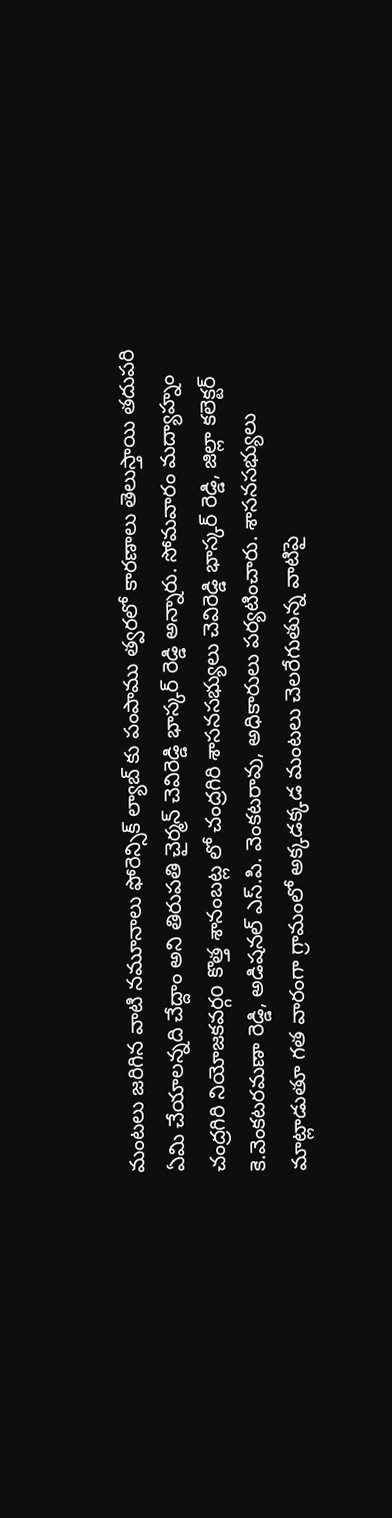మంటలు జరిగిన వాటి నమూనాలు ఫోరెన్సిక్ ల్యాబ్ కు పంపాము త్వరలో కారణాలు తెలుస్తాయి తదుపరి ఏమి చేయాలన్నది చేద్దాం అని తిరుపతి చైర్మన్ చెవిరెడ్డి భాస్కర్ రెడ్డి అన్నారు. సోమవారం మద్యాహ్నం చంద్రగిరి నియోజకవర్గo కొత్త శానంబట్ల లో చంద్రగిరి శాసనసభ్యులు చెవిరెడ్డి భాస్కర్ రెడ్డి, జిల్లా కలెక్టర్ కె.వెంకటరమణా రెడ్డి, అడిషనల్ ఎస్.పి. వెంకటరావు, అధికారులు పర్యటించారు. శాసనసభ్యులు మాట్లాడుతూ గత వారంగా గ్రామంలో అక్కడక్కడ మంటలు చెలరేగుతున్న వాటిపై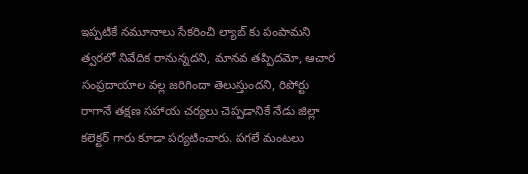ఇప్పటికే నమూనాలు సేకరించి ల్యాబ్ కు పంపామని త్వరలో నివేదిక రానున్నదని, మానవ తప్పిదమో, ఆచార సంప్రదాయాల వల్ల జరిగిందా తెలుస్తుందని, రిపోర్టు రాగానే తక్షణ సహాయ చర్యలు చెప్పడానికే నేడు జిల్లా కలెక్టర్ గారు కూడా పర్యటించారు. పగలే మంటలు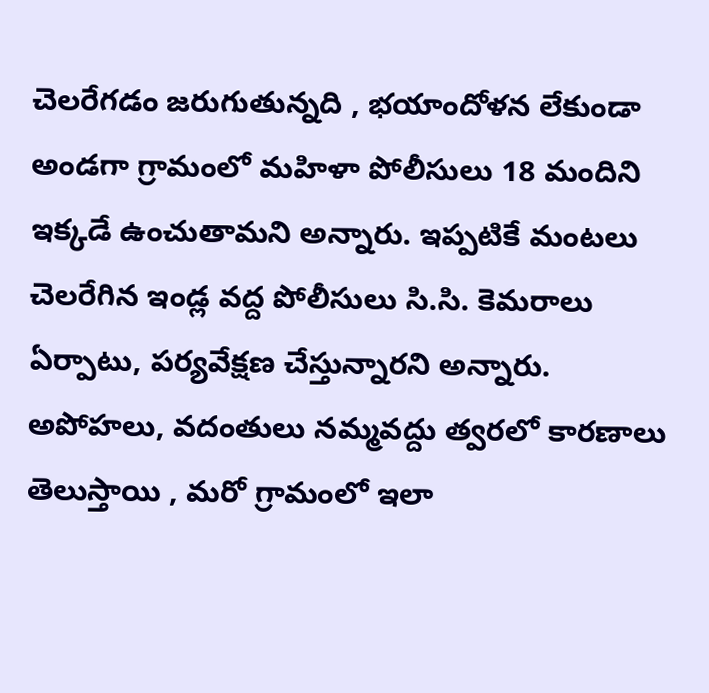చెలరేగడం జరుగుతున్నది , భయాందోళన లేకుండా అండగా గ్రామంలో మహిళా పోలీసులు 18 మందిని ఇక్కడే ఉంచుతామని అన్నారు. ఇప్పటికే మంటలు చెలరేగిన ఇండ్ల వద్ద పోలీసులు సి.సి. కెమరాలు ఏర్పాటు, పర్యవేక్షణ చేస్తున్నారని అన్నారు. అపోహలు, వదంతులు నమ్మవద్దు త్వరలో కారణాలు తెలుస్తాయి , మరో గ్రామంలో ఇలా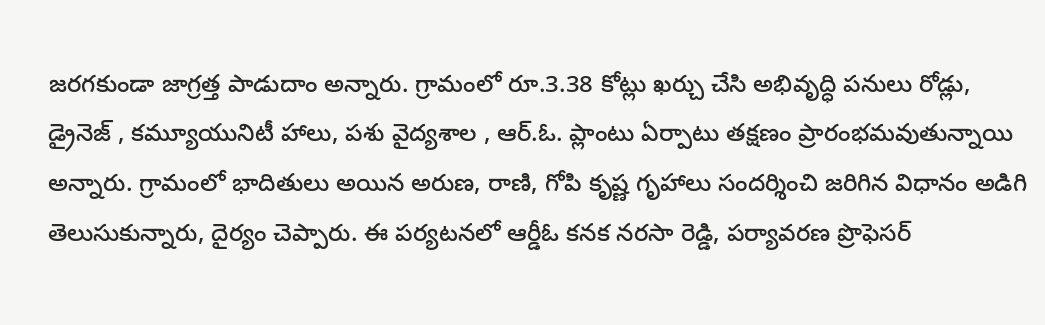జరగకుండా జాగ్రత్త పాడుదాం అన్నారు. గ్రామంలో రూ.3.38 కోట్లు ఖర్చు చేసి అభివృద్ధి పనులు రోడ్లు, డ్రైనెజ్ , కమ్యూయునిటీ హాలు, పశు వైద్యశాల , ఆర్.ఓ. ప్లాంటు ఏర్పాటు తక్షణం ప్రారంభమవుతున్నాయి అన్నారు. గ్రామంలో భాదితులు అయిన అరుణ, రాణి, గోపి కృష్ణ గృహాలు సందర్శించి జరిగిన విధానం అడిగి తెలుసుకున్నారు, దైర్యం చెప్పారు. ఈ పర్యటనలో ఆర్డీఓ కనక నరసా రెడ్డి, పర్యావరణ ప్రొఫెసర్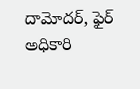దామోదర్, ఫైర్ అధికారి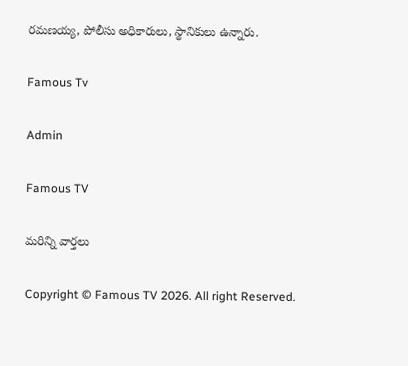రమణయ్య, పోలీసు అధికారులు, స్థానికులు ఉన్నారు.

Famous Tv

Admin

Famous TV

మరిన్ని వార్తలు

Copyright © Famous TV 2026. All right Reserved.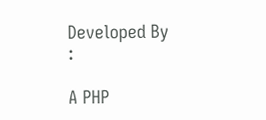Developed By :

A PHP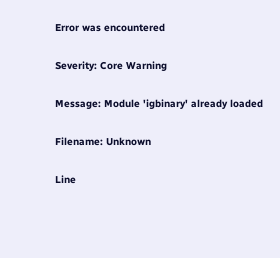Error was encountered

Severity: Core Warning

Message: Module 'igbinary' already loaded

Filename: Unknown

Line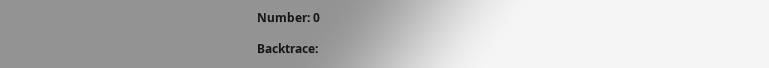Number: 0

Backtrace: